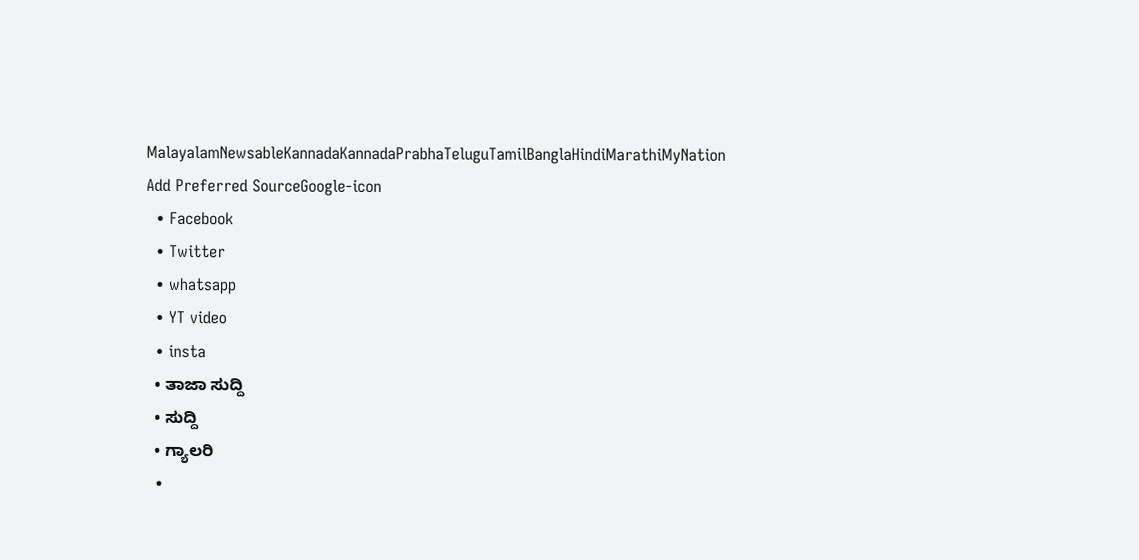MalayalamNewsableKannadaKannadaPrabhaTeluguTamilBanglaHindiMarathiMyNation
Add Preferred SourceGoogle-icon
  • Facebook
  • Twitter
  • whatsapp
  • YT video
  • insta
  • ತಾಜಾ ಸುದ್ದಿ
  • ಸುದ್ದಿ
  • ಗ್ಯಾಲರಿ
  •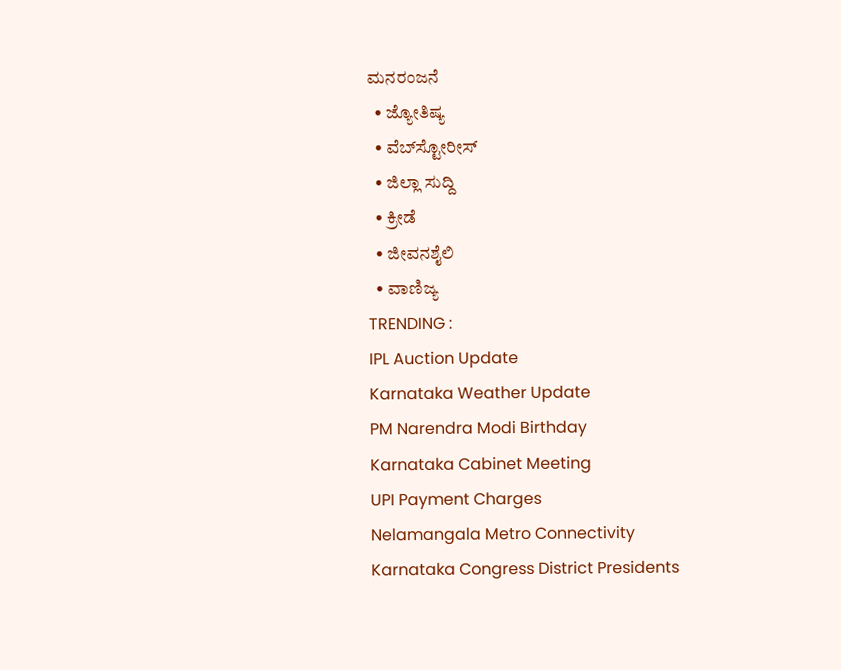ಮನರಂಜನೆ
  • ಜ್ಯೋತಿಷ್ಯ
  • ವೆಬ್‌ಸ್ಟೋರೀಸ್
  • ಜಿಲ್ಲಾ ಸುದ್ದಿ
  • ಕ್ರೀಡೆ
  • ಜೀವನಶೈಲಿ
  • ವಾಣಿಜ್ಯ
TRENDING :
IPL Auction Update
Karnataka Weather Update
PM Narendra Modi Birthday
Karnataka Cabinet Meeting
UPI Payment Charges
Nelamangala Metro Connectivity
Karnataka Congress District Presidents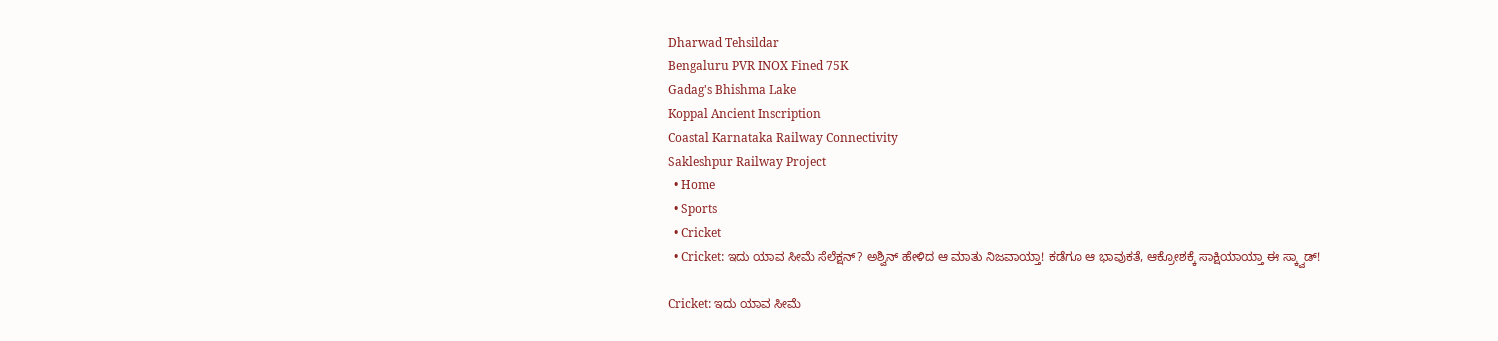Dharwad Tehsildar
Bengaluru PVR INOX Fined 75K
Gadag's Bhishma Lake
Koppal Ancient Inscription
Coastal Karnataka Railway Connectivity
Sakleshpur Railway Project
  • Home
  • Sports
  • Cricket
  • Cricket: ಇದು ಯಾವ ಸೀಮೆ ಸೆಲೆಕ್ಷನ್? ಅಶ್ವಿನ್ ಹೇಳಿದ ಆ ಮಾತು ನಿಜವಾಯ್ತಾ! ಕಡೆಗೂ ಆ ಭಾವುಕತೆ, ಆಕ್ರೋಶಕ್ಕೆ ಸಾಕ್ಷಿಯಾಯ್ತಾ ಈ ಸ್ಕ್ವಾಡ್!

Cricket: ಇದು ಯಾವ ಸೀಮೆ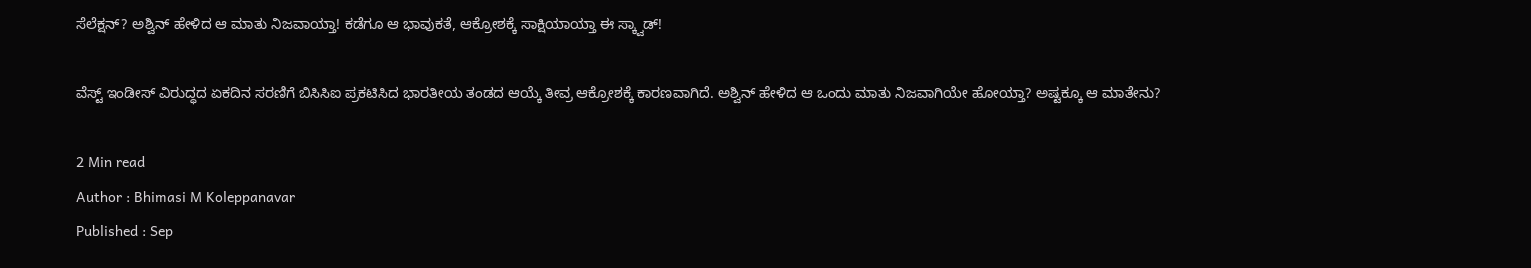ಸೆಲೆಕ್ಷನ್? ಅಶ್ವಿನ್ ಹೇಳಿದ ಆ ಮಾತು ನಿಜವಾಯ್ತಾ! ಕಡೆಗೂ ಆ ಭಾವುಕತೆ, ಆಕ್ರೋಶಕ್ಕೆ ಸಾಕ್ಷಿಯಾಯ್ತಾ ಈ ಸ್ಕ್ವಾಡ್!

ವೆಸ್ಟ್ ಇಂಡೀಸ್ ವಿರುದ್ಧದ ಏಕದಿನ ಸರಣಿಗೆ ಬಿಸಿಸಿಐ ಪ್ರಕಟಿಸಿದ ಭಾರತೀಯ ತಂಡದ ಆಯ್ಕೆ ತೀವ್ರ ಆಕ್ರೋಶಕ್ಕೆ ಕಾರಣವಾಗಿದೆ. ಅಶ್ವಿನ್‌ ಹೇಳಿದ ಆ ಒಂದು ಮಾತು ನಿಜವಾಗಿಯೇ ಹೋಯ್ತಾ? ಅಷ್ಟಕ್ಕೂ ಆ ಮಾತೇನು?

2 Min read
Author : Bhimasi M Koleppanavar
Published : Sep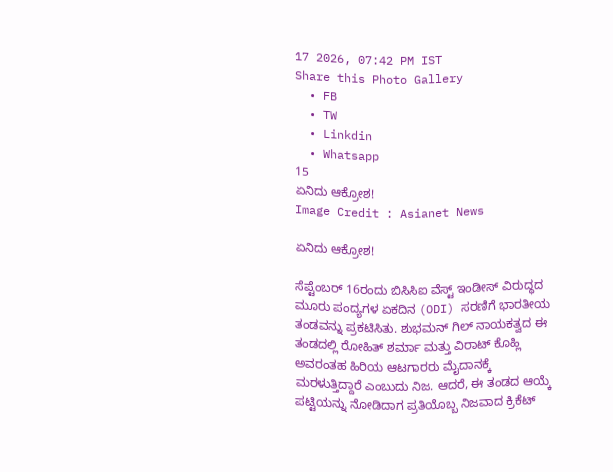17 2026, 07:42 PM IST
Share this Photo Gallery
  • FB
  • TW
  • Linkdin
  • Whatsapp
15
ಏನಿದು ಆಕ್ರೋಶ!
Image Credit : Asianet News

ಏನಿದು ಆಕ್ರೋಶ!

ಸೆಪ್ಟೆಂಬರ್ 16ರಂದು ಬಿಸಿಸಿಐ ವೆಸ್ಟ್ ಇಂಡೀಸ್ ವಿರುದ್ಧದ ಮೂರು ಪಂದ್ಯಗಳ ಏಕದಿನ (ODI) ಸರಣಿಗೆ ಭಾರತೀಯ ತಂಡವನ್ನು ಪ್ರಕಟಿಸಿತು. ಶುಭಮನ್ ಗಿಲ್ ನಾಯಕತ್ವದ ಈ ತಂಡದಲ್ಲಿ ರೋಹಿತ್ ಶರ್ಮಾ ಮತ್ತು ವಿರಾಟ್ ಕೊಹ್ಲಿ ಅವರಂತಹ ಹಿರಿಯ ಆಟಗಾರರು ಮೈದಾನಕ್ಕೆ ಮರಳುತ್ತಿದ್ದಾರೆ ಎಂಬುದು ನಿಜ. ಆದರೆ, ಈ ತಂಡದ ಆಯ್ಕೆ ಪಟ್ಟಿಯನ್ನು ನೋಡಿದಾಗ ಪ್ರತಿಯೊಬ್ಬ ನಿಜವಾದ ಕ್ರಿಕೆಟ್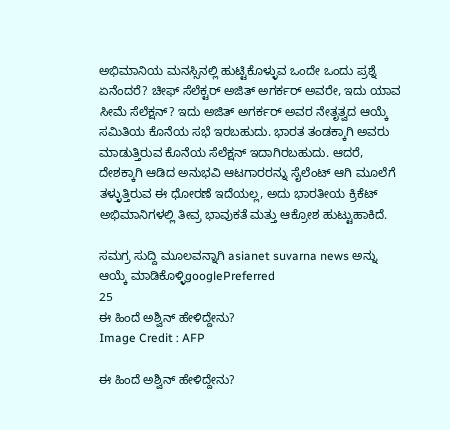ಅಭಿಮಾನಿಯ ಮನಸ್ಸಿನಲ್ಲಿ ಹುಟ್ಟಿಕೊಳ್ಳುವ ಒಂದೇ ಒಂದು ಪ್ರಶ್ನೆ ಏನೆಂದರೆ? ಚೀಫ್ ಸೆಲೆಕ್ಟರ್ ಅಜಿತ್ ಅಗರ್ಕರ್ ಅವರೇ, ಇದು ಯಾವ ಸೀಮೆ ಸೆಲೆಕ್ಷನ್? ಇದು ಅಜಿತ್ ಅಗರ್ಕರ್ ಅವರ ನೇತೃತ್ವದ ಆಯ್ಕೆ ಸಮಿತಿಯ ಕೊನೆಯ ಸಭೆ ಇರಬಹುದು. ಭಾರತ ತಂಡಕ್ಕಾಗಿ ಅವರು ಮಾಡುತ್ತಿರುವ ಕೊನೆಯ ಸೆಲೆಕ್ಷನ್ ಇದಾಗಿರಬಹುದು. ಆದರೆ, ದೇಶಕ್ಕಾಗಿ ಆಡಿದ ಅನುಭವಿ ಆಟಗಾರರನ್ನು ಸೈಲೆಂಟ್ ಆಗಿ ಮೂಲೆಗೆ ತಳ್ಳುತ್ತಿರುವ ಈ ಧೋರಣೆ ಇದೆಯಲ್ಲ, ಅದು ಭಾರತೀಯ ಕ್ರಿಕೆಟ್ ಅಭಿಮಾನಿಗಳಲ್ಲಿ ತೀವ್ರ ಭಾವುಕತೆ ಮತ್ತು ಆಕ್ರೋಶ ಹುಟ್ಟುಹಾಕಿದೆ.

ಸಮಗ್ರ ಸುದ್ದಿ ಮೂಲವನ್ನಾಗಿ asianet suvarna news ಅನ್ನು ಆಯ್ಕೆ ಮಾಡಿಕೊಳ್ಳಿgooglePreferred
25
ಈ ಹಿಂದೆ ಅಶ್ವಿನ್‌ ಹೇಳಿದ್ದೇನು?
Image Credit : AFP

ಈ ಹಿಂದೆ ಅಶ್ವಿನ್‌ ಹೇಳಿದ್ದೇನು?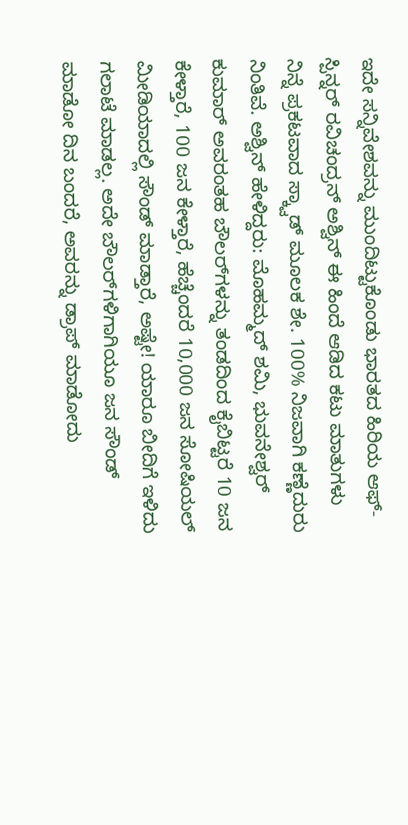ಇದೇ ಸನ್ನಿವೇಶವನ್ನು ಮುಂದಿಟ್ಟುಕೊಂಡು ಭಾರತದ ಹಿರಿಯ ಆಫ್-ಸ್ಪಿನ್ನರ್ ರವಿಚಂದ್ರನ್ ಅಶ್ವಿನ್ ಈ ಹಿಂದೆ ಆಡಿದ ಕಟು ಮಾತುಗಳು ನಿನ್ನೆ ಪ್ರಕಟವಾದ ಸ್ಕ್ವಾಡ್ ಮೂಲಕ ಶೇ. 100% ನಿಜವಾಗಿ ಕಣ್ಣೆದುರು ನಿಂತಿವೆ. ಅಶ್ವಿನ್ ಹೇಳಿದ್ದರು: ಮೊಹಮ್ಮದ್ ಶಮಿ, ಭುವನೇಶ್ವರ್ ಕುಮಾರ್ ಅವರಂತಹ ಬೌಲರ್‌ಗಳನ್ನು ತಂಡದಿಂದ ಕೈಬಿಟ್ಟರೆ 10 ಜನ ಕೇಳ್ತಾರೆ, 100 ಜನ ಕೇಳ್ತಾರೆ, ಹೆಚ್ಚೆಂದರೆ 10,000 ಜನ ಸೋಷಿಯಲ್ ಮೀಡಿಯಾದಲ್ಲಿ ಸೌಂಡ್ ಮಾಡ್ತಾರೆ, ಅಷ್ಟೇ! ಯಾರೂ ಬೀದಿಗೆ ಇಳಿದು ಗಲಾಟೆ ಮಾಡಲ್ಲ. ಅದೇ ಬೌಲರ್‌ಗಳಿಗಾಗಿಯೂ ಜನ ಸೌಂಡ್ ಮಾಡೋ ದಿನ ಬಂದರೆ, ಅವರನ್ನು ಡ್ರಾಪ್ ಮಾಡೋದು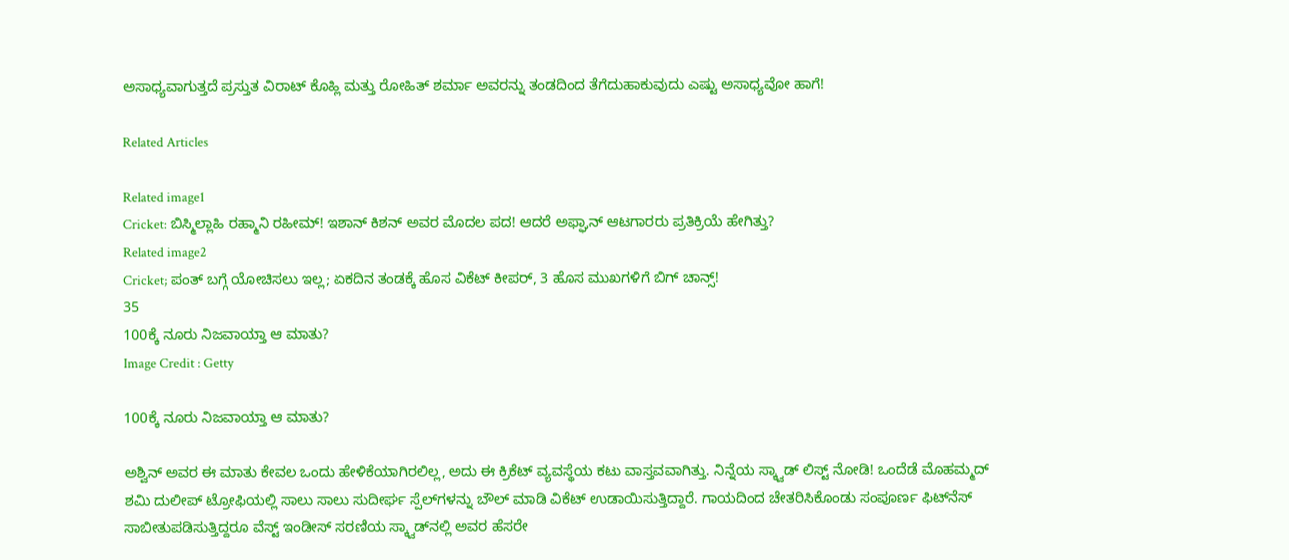ಅಸಾಧ್ಯವಾಗುತ್ತದೆ ಪ್ರಸ್ತುತ ವಿರಾಟ್ ಕೊಹ್ಲಿ ಮತ್ತು ರೋಹಿತ್ ಶರ್ಮಾ ಅವರನ್ನು ತಂಡದಿಂದ ತೆಗೆದುಹಾಕುವುದು ಎಷ್ಟು ಅಸಾಧ್ಯವೋ ಹಾಗೆ!

Related Articles

Related image1
Cricket: ಬಿಸ್ಮಿಲ್ಲಾಹಿ ರಹ್ಮಾನಿ ರಹೀಮ್! ಇಶಾನ್ ಕಿಶನ್ ಅವರ ಮೊದಲ ಪದ! ಆದರೆ ಅಫ್ಘಾನ್ ಆಟಗಾರರು ಪ್ರತಿಕ್ರಿಯೆ ಹೇಗಿತ್ತು?
Related image2
Cricket; ಪಂತ್‌ ಬಗ್ಗೆ ಯೋಚಿಸಲು ಇಲ್ಲ; ಏಕದಿನ ತಂಡಕ್ಕೆ ಹೊಸ ವಿಕೆಟ್ ಕೀಪರ್, 3 ಹೊಸ ಮುಖಗಳಿಗೆ ಬಿಗ್ ಚಾನ್ಸ್!
35
100ಕ್ಕೆ ನೂರು ನಿಜವಾಯ್ತಾ ಆ ಮಾತು?
Image Credit : Getty

100ಕ್ಕೆ ನೂರು ನಿಜವಾಯ್ತಾ ಆ ಮಾತು?

ಅಶ್ವಿನ್ ಅವರ ಈ ಮಾತು ಕೇವಲ ಒಂದು ಹೇಳಿಕೆಯಾಗಿರಲಿಲ್ಲ, ಅದು ಈ ಕ್ರಿಕೆಟ್ ವ್ಯವಸ್ಥೆಯ ಕಟು ವಾಸ್ತವವಾಗಿತ್ತು. ನಿನ್ನೆಯ ಸ್ಕ್ವಾಡ್ ಲಿಸ್ಟ್ ನೋಡಿ! ಒಂದೆಡೆ ಮೊಹಮ್ಮದ್ ಶಮಿ ದುಲೀಪ್ ಟ್ರೋಫಿಯಲ್ಲಿ ಸಾಲು ಸಾಲು ಸುದೀರ್ಘ ಸ್ಪೆಲ್‌ಗಳನ್ನು ಬೌಲ್ ಮಾಡಿ ವಿಕೆಟ್ ಉಡಾಯಿಸುತ್ತಿದ್ದಾರೆ. ಗಾಯದಿಂದ ಚೇತರಿಸಿಕೊಂಡು ಸಂಪೂರ್ಣ ಫಿಟ್‌ನೆಸ್ ಸಾಬೀತುಪಡಿಸುತ್ತಿದ್ದರೂ ವೆಸ್ಟ್ ಇಂಡೀಸ್ ಸರಣಿಯ ಸ್ಕ್ವಾಡ್‌ನಲ್ಲಿ ಅವರ ಹೆಸರೇ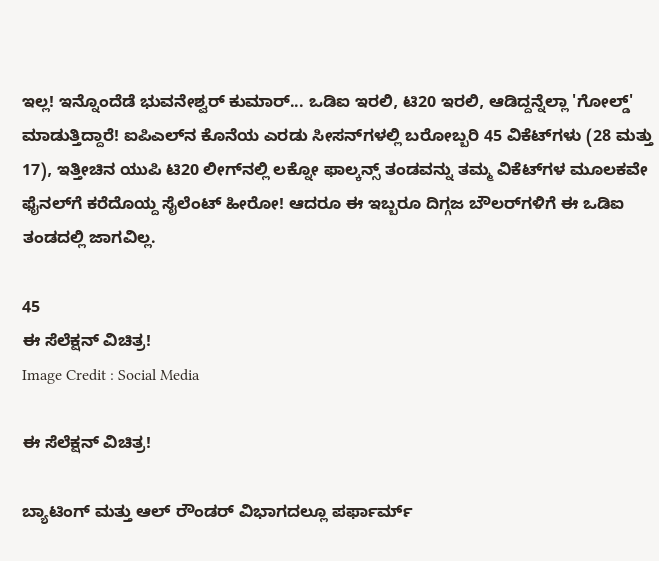ಇಲ್ಲ! ಇನ್ನೊಂದೆಡೆ ಭುವನೇಶ್ವರ್ ಕುಮಾರ್... ಒಡಿಐ ಇರಲಿ, ಟಿ20 ಇರಲಿ, ಆಡಿದ್ದನ್ನೆಲ್ಲಾ 'ಗೋಲ್ಡ್' ಮಾಡುತ್ತಿದ್ದಾರೆ! ಐಪಿಎಲ್‌ನ ಕೊನೆಯ ಎರಡು ಸೀಸನ್‌ಗಳಲ್ಲಿ ಬರೋಬ್ಬರಿ 45 ವಿಕೆಟ್‌ಗಳು (28 ಮತ್ತು 17), ಇತ್ತೀಚಿನ ಯುಪಿ ಟಿ20 ಲೀಗ್‌ನಲ್ಲಿ ಲಕ್ನೋ ಫಾಲ್ಕನ್ಸ್ ತಂಡವನ್ನು ತಮ್ಮ ವಿಕೆಟ್‌ಗಳ ಮೂಲಕವೇ ಫೈನಲ್‌ಗೆ ಕರೆದೊಯ್ದ ಸೈಲೆಂಟ್ ಹೀರೋ! ಆದರೂ ಈ ಇಬ್ಬರೂ ದಿಗ್ಗಜ ಬೌಲರ್‌ಗಳಿಗೆ ಈ ಒಡಿಐ ತಂಡದಲ್ಲಿ ಜಾಗವಿಲ್ಲ.

45
ಈ ಸೆಲೆಕ್ಷನ್ ವಿಚಿತ್ರ!
Image Credit : Social Media

ಈ ಸೆಲೆಕ್ಷನ್ ವಿಚಿತ್ರ!

ಬ್ಯಾಟಿಂಗ್ ಮತ್ತು ಆಲ್ ರೌಂಡರ್ ವಿಭಾಗದಲ್ಲೂ ಪರ್ಫಾರ್ಮ್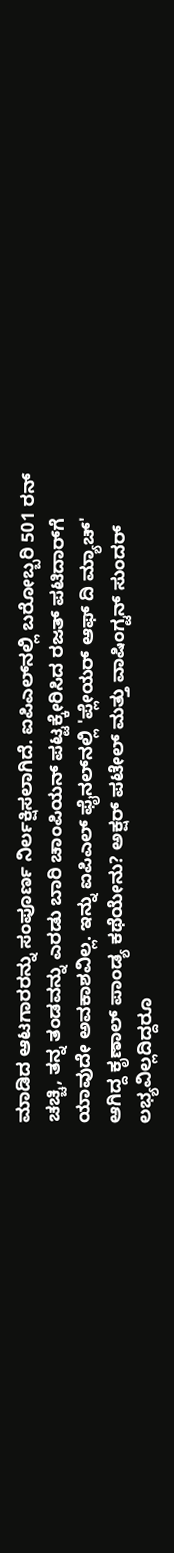ಮಾಡಿದ ಆಟಗಾರರನ್ನು ಸಂಪೂರ್ಣ ನಿರ್ಲಕ್ಷಿಸಲಾಗಿದೆ. ಐಪಿಎಲ್‌ನಲ್ಲಿ ಬರೋಬ್ಬರಿ 501 ರನ್ ಚಚ್ಚಿ, ತನ್ನ ತಂಡವನ್ನು ಎರಡು ಬಾರಿ ಚಾಂಪಿಯನ್ ಪಟ್ಟಕ್ಕೇರಿಸಿದ ರಜತ್ ಪಟಿದಾರ್‌ಗೆ ಯಾವುದೇ ಅವಕಾಶವಿಲ್ಲ. ಇನ್ನು ಐಪಿಎಲ್ ಫೈನಲ್‌ನಲ್ಲಿ 'ಪ್ಲೇಯರ್ ಆಫ್ ದಿ ಮ್ಯಾಚ್' ಆಗಿದ್ದ ಕೃಣಾಲ್ ಪಾಂಡ್ಯ ಕಥೆಯೇನು? ಅಕ್ಷರ್ ಪಟೇಲ್ ಮತ್ತು ವಾಷಿಂಗ್ಟನ್ ಸುಂದರ್ ಲಭ್ಯವಿಲ್ಲದಿದ್ದರೂ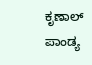ಕೃಣಾಲ್ ಪಾಂಡ್ಯ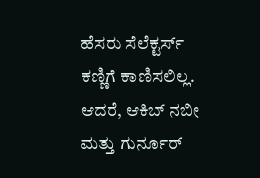ಹೆಸರು ಸೆಲೆಕ್ಟರ್ಸ್ ಕಣ್ಣಿಗೆ ಕಾಣಿಸಲಿಲ್ಲ. ಆದರೆ, ಆಕಿಬ್ ನಬೀ ಮತ್ತು ಗುರ್ನೂರ್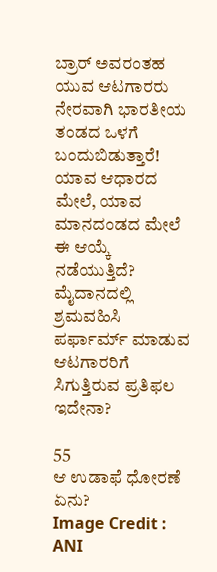ಬ್ರಾರ್ ಅವರಂತಹ ಯುವ ಆಟಗಾರರು ನೇರವಾಗಿ ಭಾರತೀಯ ತಂಡದ ಒಳಗೆ ಬಂದುಬಿಡುತ್ತಾರೆ! ಯಾವ ಆಧಾರದ ಮೇಲೆ, ಯಾವ ಮಾನದಂಡದ ಮೇಲೆ ಈ ಆಯ್ಕೆ ನಡೆಯುತ್ತಿದೆ? ಮೈದಾನದಲ್ಲಿ ಶ್ರಮವಹಿಸಿ ಪರ್ಫಾರ್ಮ್ ಮಾಡುವ ಆಟಗಾರರಿಗೆ ಸಿಗುತ್ತಿರುವ ಪ್ರತಿಫಲ ಇದೇನಾ?

55
ಆ ಉಡಾಫೆ ಧೋರಣೆ ಏನು?
Image Credit : ANI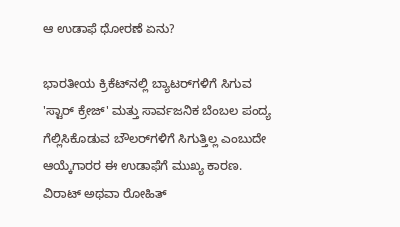ಆ ಉಡಾಫೆ ಧೋರಣೆ ಏನು?

ಭಾರತೀಯ ಕ್ರಿಕೆಟ್‌ನಲ್ಲಿ ಬ್ಯಾಟರ್‌ಗಳಿಗೆ ಸಿಗುವ 'ಸ್ಟಾರ್ ಕ್ರೇಜ್' ಮತ್ತು ಸಾರ್ವಜನಿಕ ಬೆಂಬಲ ಪಂದ್ಯ ಗೆಲ್ಲಿಸಿಕೊಡುವ ಬೌಲರ್‌ಗಳಿಗೆ ಸಿಗುತ್ತಿಲ್ಲ ಎಂಬುದೇ ಆಯ್ಕೆಗಾರರ ಈ ಉಡಾಫೆಗೆ ಮುಖ್ಯ ಕಾರಣ. ವಿರಾಟ್ ಅಥವಾ ರೋಹಿತ್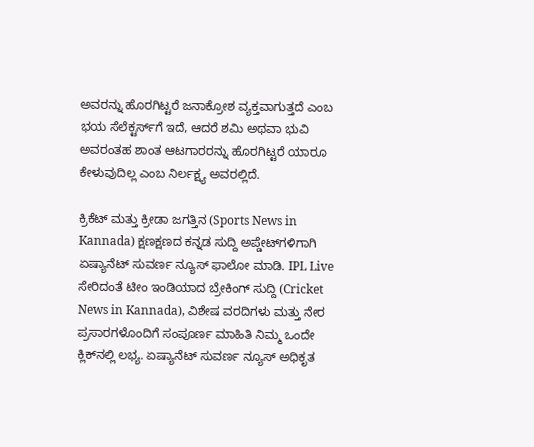ಅವರನ್ನು ಹೊರಗಿಟ್ಟರೆ ಜನಾಕ್ರೋಶ ವ್ಯಕ್ತವಾಗುತ್ತದೆ ಎಂಬ ಭಯ ಸೆಲೆಕ್ಟರ್ಸ್‌ಗೆ ಇದೆ, ಆದರೆ ಶಮಿ ಅಥವಾ ಭುವಿ ಅವರಂತಹ ಶಾಂತ ಆಟಗಾರರನ್ನು ಹೊರಗಿಟ್ಟರೆ ಯಾರೂ ಕೇಳುವುದಿಲ್ಲ ಎಂಬ ನಿರ್ಲಕ್ಷ್ಯ ಅವರಲ್ಲಿದೆ.

ಕ್ರಿಕೆಟ್ ಮತ್ತು ಕ್ರೀಡಾ ಜಗತ್ತಿನ (Sports News in Kannada) ಕ್ಷಣಕ್ಷಣದ ಕನ್ನಡ ಸುದ್ದಿ ಅಪ್ಡೇಟ್‌ಗಳಿಗಾಗಿ ಏಷ್ಯಾನೆಟ್ ಸುವರ್ಣ ನ್ಯೂಸ್‌ ಫಾಲೋ ಮಾಡಿ. IPL Live ಸೇರಿದಂತೆ ಟೀಂ ಇಂಡಿಯಾದ ಬ್ರೇಕಿಂಗ್ ಸುದ್ದಿ (Cricket News in Kannada), ವಿಶೇಷ ವರದಿಗಳು ಮತ್ತು ನೇರ ಪ್ರಸಾರಗಳೊಂದಿಗೆ ಸಂಪೂರ್ಣ ಮಾಹಿತಿ ನಿಮ್ಮ ಒಂದೇ ಕ್ಲಿಕ್‌ನಲ್ಲಿ ಲಭ್ಯ. ಏಷ್ಯಾನೆಟ್ ಸುವರ್ಣ ನ್ಯೂಸ್ ಅಧಿಕೃತ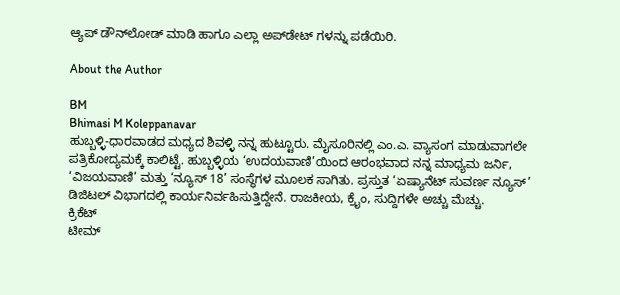ಆ್ಯಪ್ ಡೌನ್‌ಲೋಡ್ ಮಾಡಿ ಹಾಗೂ ಎಲ್ಲಾ ಅಪ್‌ಡೇಟ್ ಗಳನ್ನು ಪಡೆಯಿರಿ.

About the Author

BM
Bhimasi M Koleppanavar
ಹುಬ್ಬಳ್ಳಿ-ಧಾರವಾಡದ ಮಧ್ಯದ ಶಿವಳ್ಳಿ ನನ್ನ ಹುಟ್ಟೂರು. ಮೈಸೂರಿನಲ್ಲಿ ಎಂ.ಎ. ವ್ಯಾಸಂಗ ಮಾಡುವಾಗಲೇ ಪತ್ರಿಕೋದ್ಯಮಕ್ಕೆ ಕಾಲಿಟ್ಟೆ. ಹುಬ್ಬಳ್ಳಿಯ ‘ಉದಯವಾಣಿ’ಯಿಂದ ಆರಂಭವಾದ ನನ್ನ ಮಾಧ್ಯಮ ಜರ್ನಿ, ‘ವಿಜಯವಾಣಿ’ ಮತ್ತು ‘ನ್ಯೂಸ್ 18’ ಸಂಸ್ಥೆಗಳ ಮೂಲಕ ಸಾಗಿತು. ಪ್ರಸ್ತುತ ‘ಏಷ್ಯಾನೆಟ್ ಸುವರ್ಣ ನ್ಯೂಸ್’ ಡಿಜಿಟಲ್ ವಿಭಾಗದಲ್ಲಿ ಕಾರ್ಯನಿರ್ವಹಿಸುತ್ತಿದ್ದೇನೆ. ರಾಜಕೀಯ, ಕ್ರೈಂ, ಸುದ್ದಿಗಳೇ ಅಚ್ಚು ಮೆಚ್ಚು.
ಕ್ರಿಕೆಟ್
ಟೀಮ್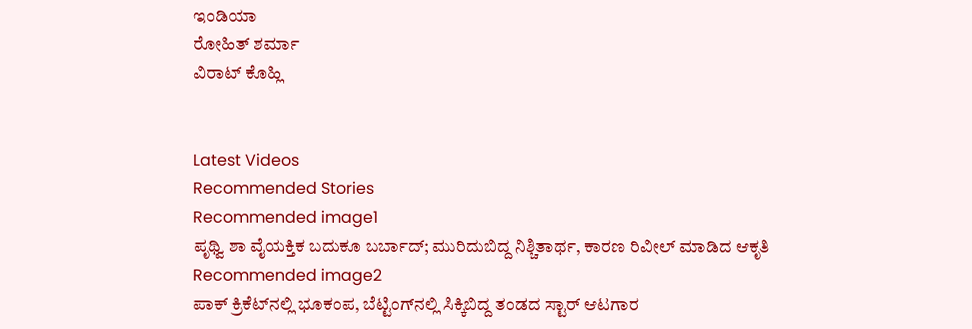ಇಂಡಿಯಾ
ರೋಹಿತ್ ಶರ್ಮಾ
ವಿರಾಟ್ ಕೊಹ್ಲಿ


Latest Videos
Recommended Stories
Recommended image1
ಪೃಥ್ವಿ ಶಾ ವೈಯಕ್ತಿಕ ಬದುಕೂ ಬರ್ಬಾದ್; ಮುರಿದುಬಿದ್ದ ನಿಶ್ಚಿತಾರ್ಥ, ಕಾರಣ ರಿವೀಲ್ ಮಾಡಿದ ಆಕೃತಿ
Recommended image2
ಪಾಕ್‌ ಕ್ರಿಕೆಟ್‌ನಲ್ಲಿ ಭೂಕಂಪ, ಬೆಟ್ಟಿಂಗ್‌ನಲ್ಲಿ ಸಿಕ್ಕಿಬಿದ್ದ ತಂಡದ ಸ್ಟಾರ್‌ ಆಟಗಾರ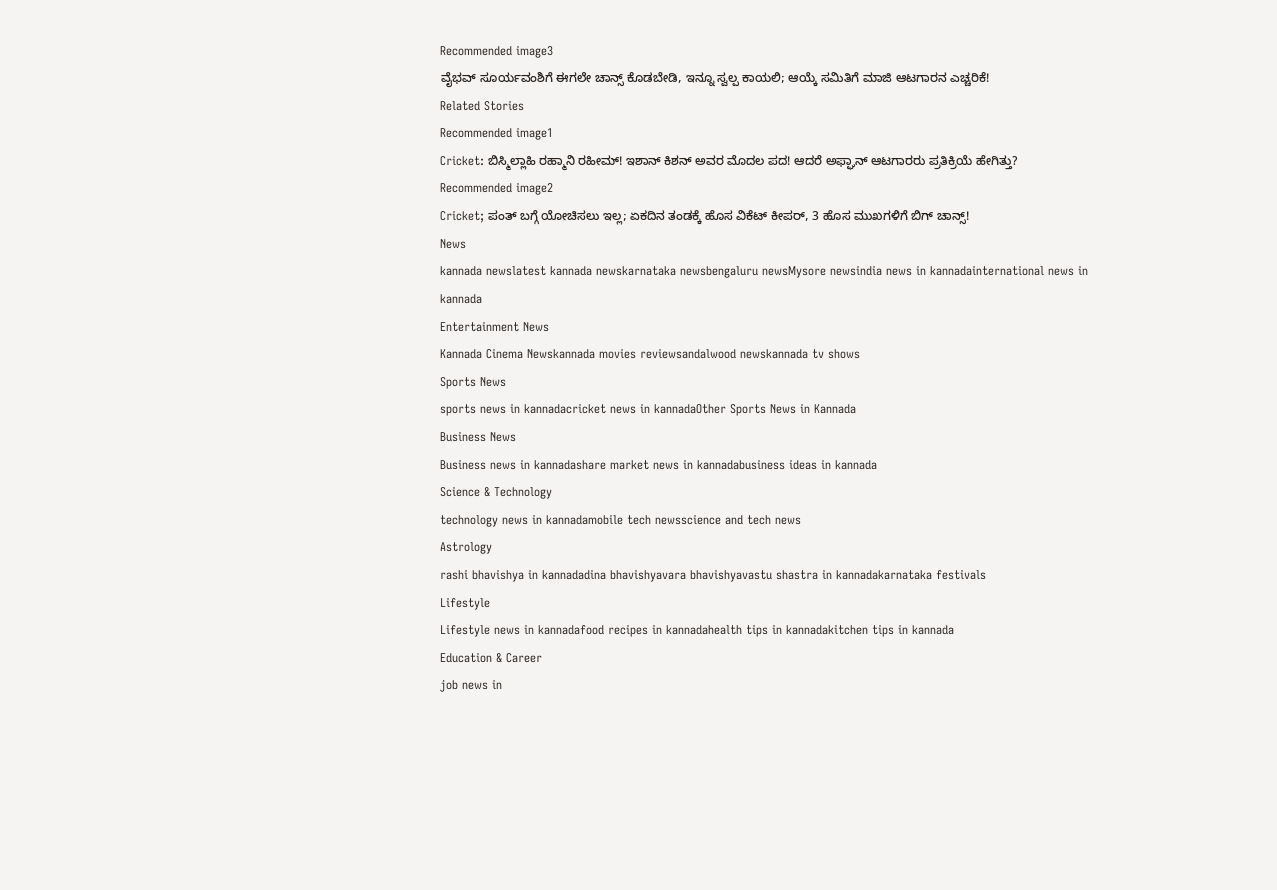Recommended image3
ವೈಭವ್ ಸೂರ್ಯವಂಶಿಗೆ ಈಗಲೇ ಚಾನ್ಸ್ ಕೊಡಬೇಡಿ, ಇನ್ನೂ ಸ್ವಲ್ಪ ಕಾಯಲಿ; ಆಯ್ಕೆ ಸಮಿತಿಗೆ ಮಾಜಿ ಆಟಗಾರನ ಎಚ್ಚರಿಕೆ!
Related Stories
Recommended image1
Cricket: ಬಿಸ್ಮಿಲ್ಲಾಹಿ ರಹ್ಮಾನಿ ರಹೀಮ್! ಇಶಾನ್ ಕಿಶನ್ ಅವರ ಮೊದಲ ಪದ! ಆದರೆ ಅಫ್ಘಾನ್ ಆಟಗಾರರು ಪ್ರತಿಕ್ರಿಯೆ ಹೇಗಿತ್ತು?
Recommended image2
Cricket; ಪಂತ್‌ ಬಗ್ಗೆ ಯೋಚಿಸಲು ಇಲ್ಲ; ಏಕದಿನ ತಂಡಕ್ಕೆ ಹೊಸ ವಿಕೆಟ್ ಕೀಪರ್, 3 ಹೊಸ ಮುಖಗಳಿಗೆ ಬಿಗ್ ಚಾನ್ಸ್!
News
kannada newslatest kannada newskarnataka newsbengaluru newsMysore newsindia news in kannadainternational news in kannada
Entertainment News
Kannada Cinema Newskannada movies reviewsandalwood newskannada tv shows
Sports News
sports news in kannadacricket news in kannadaOther Sports News in Kannada
Business News
Business news in kannadashare market news in kannadabusiness ideas in kannada
Science & Technology
technology news in kannadamobile tech newsscience and tech news
Astrology
rashi bhavishya in kannadadina bhavishyavara bhavishyavastu shastra in kannadakarnataka festivals
Lifestyle
Lifestyle news in kannadafood recipes in kannadahealth tips in kannadakitchen tips in kannada
Education & Career
job news in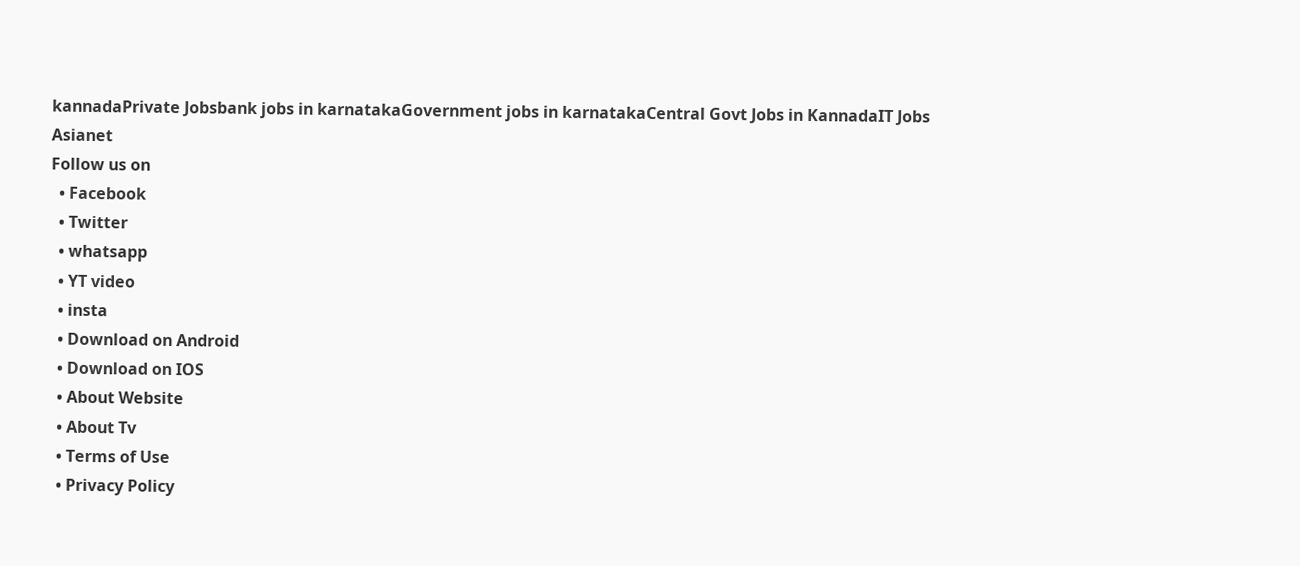kannadaPrivate Jobsbank jobs in karnatakaGovernment jobs in karnatakaCentral Govt Jobs in KannadaIT Jobs
Asianet
Follow us on
  • Facebook
  • Twitter
  • whatsapp
  • YT video
  • insta
  • Download on Android
  • Download on IOS
  • About Website
  • About Tv
  • Terms of Use
  • Privacy Policy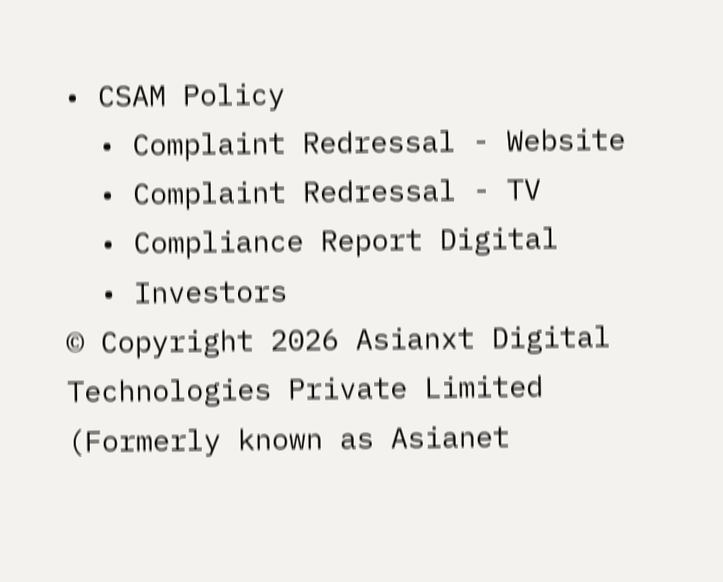• CSAM Policy
  • Complaint Redressal - Website
  • Complaint Redressal - TV
  • Compliance Report Digital
  • Investors
© Copyright 2026 Asianxt Digital Technologies Private Limited (Formerly known as Asianet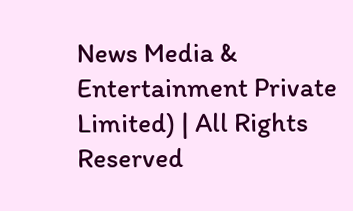News Media & Entertainment Private Limited) | All Rights Reserved